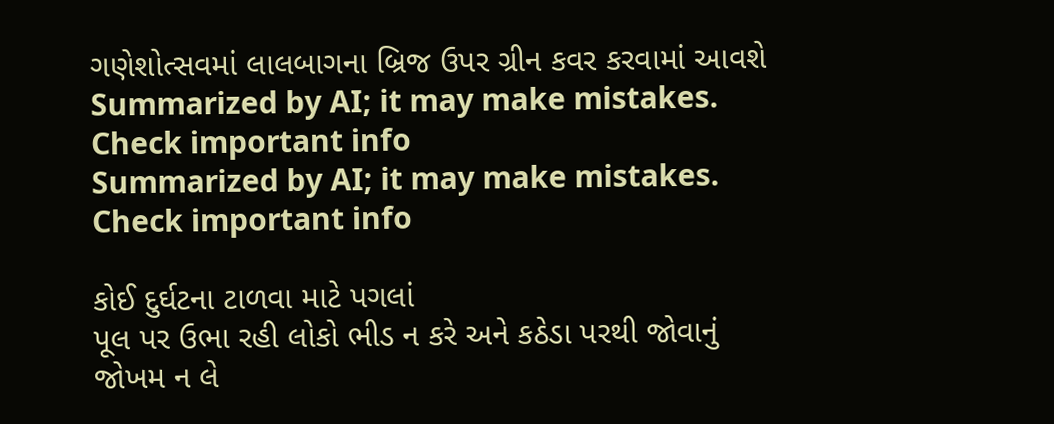ગણેશોત્સવમાં લાલબાગના બ્રિજ ઉપર ગ્રીન કવર કરવામાં આવશે
Summarized by AI; it may make mistakes. Check important info
Summarized by AI; it may make mistakes. Check important info

કોઈ દુર્ઘટના ટાળવા માટે પગલાં
પૂલ પર ઉભા રહી લોકો ભીડ ન કરે અને કઠેડા પરથી જોવાનું જોખમ ન લે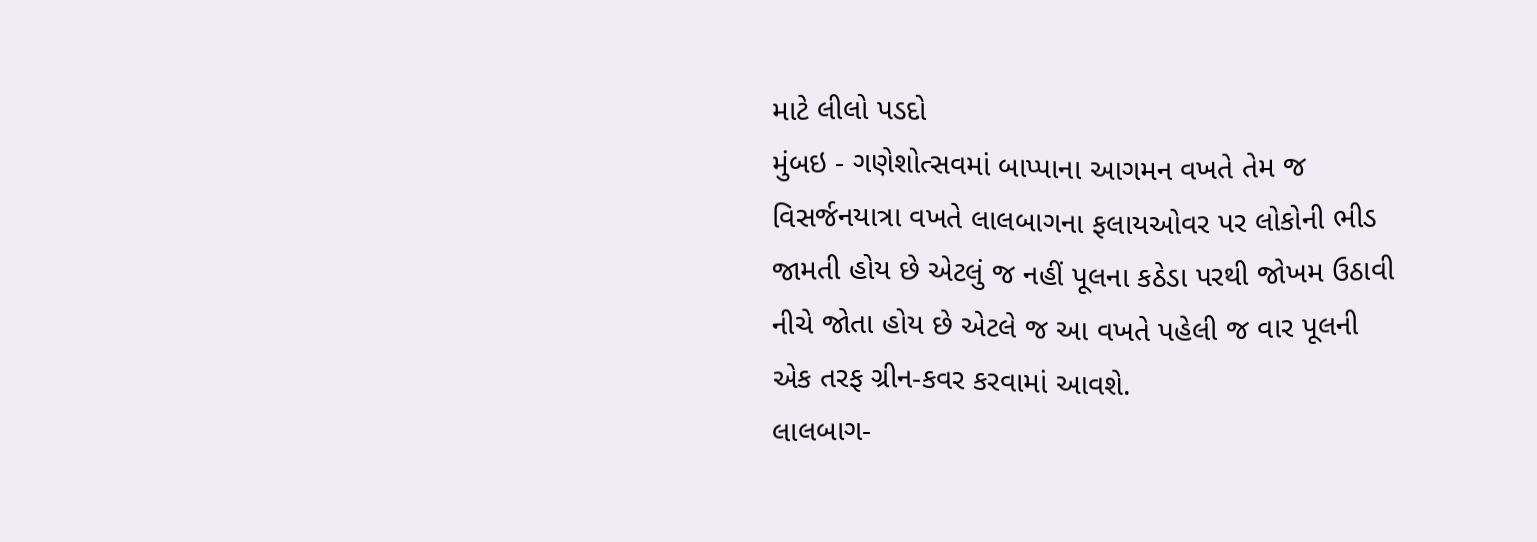માટે લીલો પડદો
મુંબઇ - ગણેશોત્સવમાં બાપ્પાના આગમન વખતે તેમ જ વિસર્જનયાત્રા વખતે લાલબાગના ફલાયઓવર પર લોકોની ભીડ જામતી હોય છે એટલું જ નહીં પૂલના કઠેડા પરથી જોખમ ઉઠાવી નીચે જોતા હોય છે એટલે જ આ વખતે પહેલી જ વાર પૂલની એક તરફ ગ્રીન-કવર કરવામાં આવશે.
લાલબાગ-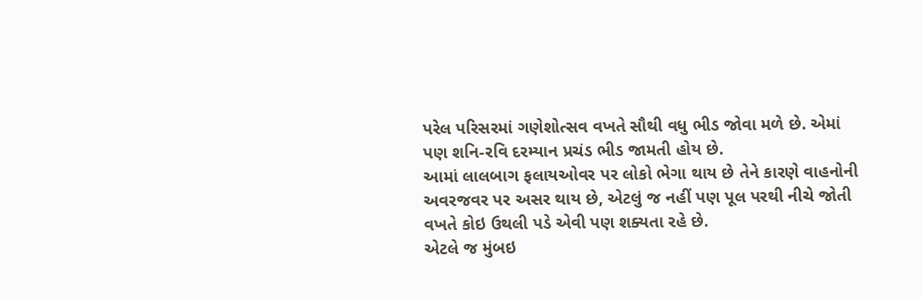પરેલ પરિસરમાં ગણેશોત્સવ વખતે સૌથી વધુ ભીડ જોવા મળે છે. એમાં પણ શનિ-રવિ દરમ્યાન પ્રચંડ ભીડ જામતી હોય છે.
આમાં લાલબાગ ફલાયઓવર પર લોકો ભેગા થાય છે તેને કારણે વાહનોની અવરજવર પર અસર થાય છે, એટલું જ નહીં પણ પૂલ પરથી નીચે જોતી વખતે કોઇ ઉથલી પડે એવી પણ શક્યતા રહે છે.
એટલે જ મુંબઇ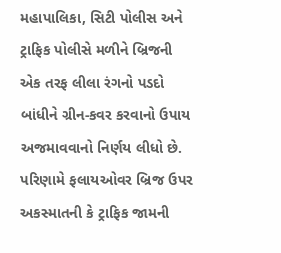મહાપાલિકા, સિટી પોલીસ અને ટ્રાફિક પોલીસે મળીને બ્રિજની એક તરફ લીલા રંગનો પડદો બાંધીને ગ્રીન-કવર કરવાનો ઉપાય અજમાવવાનો નિર્ણય લીધો છે. પરિણામે ફલાયઓવર બ્રિજ ઉપર અકસ્માતની કે ટ્રાફિક જામની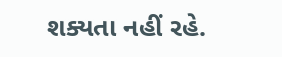શક્યતા નહીં રહે.